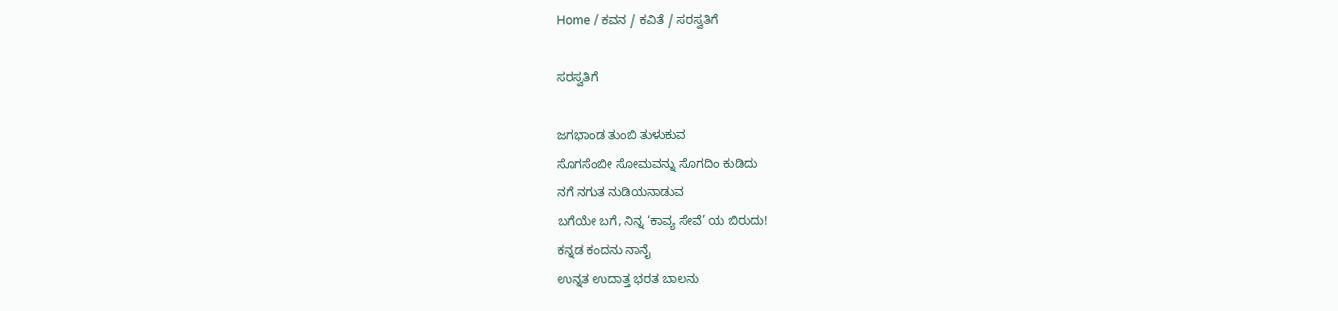Home / ಕವನ / ಕವಿತೆ / ಸರಸ್ವತಿಗೆ

ಸರಸ್ವತಿಗೆ

ಜಗಭಾಂಡ ತುಂಬಿ ತುಳುಕುವ
ಸೊಗಸೆಂಬೀ ಸೋಮವನ್ನು ಸೊಗದಿಂ ಕುಡಿದು
ನಗೆ ನಗುತ ನುಡಿಯನಾಡುವ
ಬಗೆಯೇ ಬಗೆ, ನಿನ್ನ ‘ಕಾವ್ಯ ಸೇವೆ’ ಯ ಬಿರುದು!
ಕನ್ನಡ ಕಂದನು ನಾನೈ
ಉನ್ನತ ಉದಾತ್ತ ಭರತ ಬಾಲನು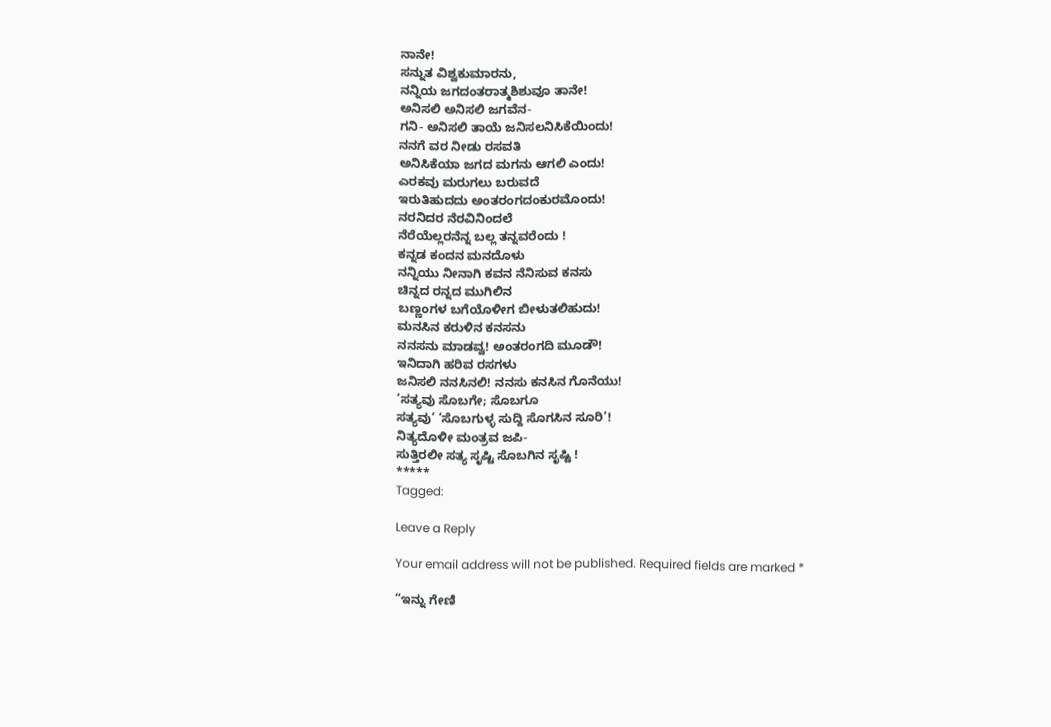ನಾನೇ!
ಸನ್ನುತ ವಿಶ್ವಕುಮಾರನು,
ನನ್ನಿಯ ಜಗದಂತರಾತ್ಮಶಿಶುವೂ ತಾನೇ!
ಅನಿಸಲಿ ಅನಿಸಲಿ ಜಗವೆನ-
ಗನಿ- ಅನಿಸಲಿ ತಾಯೆ ಜನಿಸಲನಿಸಿಕೆಯಿಂದು!
ನನಗೆ ವರ ನೀಡು ರಸವತಿ
ಅನಿಸಿಕೆಯಾ ಜಗದ ಮಗನು ಆಗಲಿ ಎಂದು!
ಎರಕವು ಮರುಗಲು ಬರುವದೆ
ಇರುತಿಹುದದು ಅಂತರಂಗದಂಕುರಮೊಂದು!
ನರನಿದರ ನೆರವಿನಿಂದಲೆ
ನೆರೆಯೆಲ್ಲರನೆನ್ನ ಬಲ್ಲ ತನ್ನವರೆಂದು !
ಕನ್ನಡ ಕಂದನ ಮನದೊಳು
ನನ್ನಿಯು ನೀನಾಗಿ ಕವನ ನೆನಿಸುವ ಕನಸು
ಚಿನ್ನದ ರನ್ನದ ಮುಗಿಲಿನ
ಬಣ್ಣಂಗಳ ಬಗೆಯೊಳೀಗ ಬೀಳುತಲಿಹುದು!
ಮನಸಿನ ಕರುಳಿನ ಕನಸನು
ನನಸನು ಮಾಡವ್ವ! ಅಂತರಂಗದಿ ಮೂಡೌ!
ಇನಿದಾಗಿ ಹರಿವ ರಸಗಳು
ಜನಿಸಲಿ ನನಸಿನಲಿ! ನನಸು ಕನಸಿನ ಗೊನೆಯು!
‘ಸತ್ಯವು ಸೊಬಗೇ; ಸೊಬಗೂ
ಸತ್ಯವು’ ‘ಸೊಬಗುಳ್ಳ ಸುದ್ದಿ ಸೊಗಸಿನ ಸೂರಿ’!
ನಿತ್ಯದೊಳೀ ಮಂತ್ರವ ಜಪಿ-
ಸುತ್ತಿರಲೀ ಸತ್ಯ ಸೃಷ್ಟಿ ಸೊಬಗಿನ ಸೃಷ್ಟಿ !
*****
Tagged:

Leave a Reply

Your email address will not be published. Required fields are marked *

“ಇನ್ನು ಗೇಣಿ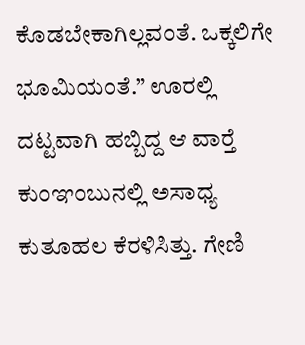ಕೊಡಬೇಕಾಗಿಲ್ಲವಂತೆ. ಒಕ್ಕಲಿಗೇ ಭೂಮಿಯಂತೆ.” ಊರಲ್ಲಿ ದಟ್ಟವಾಗಿ ಹಬ್ಬಿದ್ದ ಆ ವಾರ್‍ತೆ ಕುಂಞಂಬುನಲ್ಲಿ ಅಸಾಧ್ಯ ಕುತೂಹಲ ಕೆರಳಿಸಿತ್ತು. ಗೇಣಿ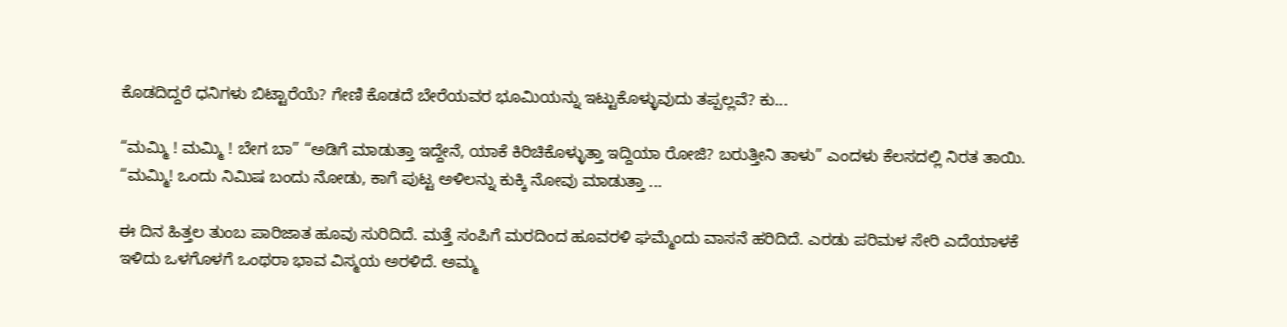ಕೊಡದಿದ್ದರೆ ಧನಿಗಳು ಬಿಟ್ಟಾರೆಯೆ? ಗೇಣಿ ಕೊಡದೆ ಬೇರೆಯವರ ಭೂಮಿಯನ್ನು ಇಟ್ಟುಕೊಳ್ಳುವುದು ತಪ್ಪಲ್ಲವೆ? ಕು...

“ಮಮ್ಮಿ ! ಮಮ್ಮಿ ! ಬೇಗ ಬಾ” “ಅಡಿಗೆ ಮಾಡುತ್ತಾ ಇದ್ದೇನೆ, ಯಾಕೆ ಕಿರಿಚಿಕೊಳ್ಳುತ್ತಾ ಇದ್ದಿಯಾ ರೋಜಿ? ಬರುತ್ತೀನಿ ತಾಳು” ಎಂದಳು ಕೆಲಸದಲ್ಲಿ ನಿರತ ತಾಯಿ. “ಮಮ್ಮಿ! ಒಂದು ನಿಮಿಷ ಬಂದು ನೋಡು, ಕಾಗೆ ಪುಟ್ಟ ಅಳಿಲನ್ನು ಕುಕ್ಕಿ ನೋವು ಮಾಡುತ್ತಾ ...

ಈ ದಿನ ಹಿತ್ತಲ ತುಂಬ ಪಾರಿಜಾತ ಹೂವು ಸುರಿದಿದೆ. ಮತ್ತೆ ಸಂಪಿಗೆ ಮರದಿಂದ ಹೂವರಳಿ ಘಮ್ಮೆಂದು ವಾಸನೆ ಹರಿದಿದೆ. ಎರಡು ಪರಿಮಳ ಸೇರಿ ಎದೆಯಾಳಕೆ ಇಳಿದು ಒಳಗೊಳಗೆ ಒಂಥರಾ ಭಾವ ವಿಸ್ಮಯ ಅರಳಿದೆ. ಅಮ್ಮ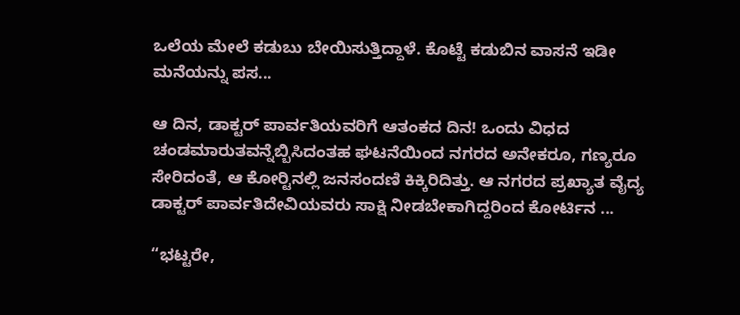ಒಲೆಯ ಮೇಲೆ ಕಡುಬು ಬೇಯಿಸುತ್ತಿದ್ದಾಳೆ. ಕೊಟ್ಟೆ ಕಡುಬಿನ ವಾಸನೆ ಇಡೀ ಮನೆಯನ್ನು ಪಸ...

ಆ ದಿನ, ಡಾಕ್ಟರ್ ಪಾರ್ವತಿಯವರಿಗೆ ಆತಂಕದ ದಿನ! ಒಂದು ವಿಧದ ಚಂಡಮಾರುತವನ್ನೆಬ್ಬಿಸಿದಂತಹ ಘಟನೆಯಿಂದ ನಗರದ ಅನೇಕರೂ, ಗಣ್ಯರೂ ಸೇರಿದಂತೆ, ಆ ಕೋರ್‍ಟಿನಲ್ಲಿ ಜನಸಂದಣಿ ಕಿಕ್ಕಿರಿದಿತ್ತು. ಆ ನಗರದ ಪ್ರಖ್ಯಾತ ವೈದ್ಯ ಡಾಕ್ಟರ್ ಪಾರ್ವತಿದೇವಿಯವರು ಸಾಕ್ಷಿ ನೀಡಬೇಕಾಗಿದ್ದರಿಂದ ಕೋರ್ಟಿನ ...

“ಭಟ್ಟರೇ,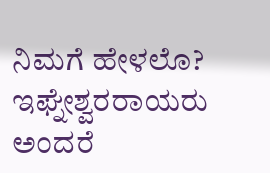ನಿಮಗೆ ಹೇಳಲೊ? ಇಘ್ನೇಶ್ವರರಾಯರು ಅಂದರೆ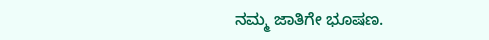ನಮ್ಮ ಜಾತಿಗೇ ಭೂಷಣ.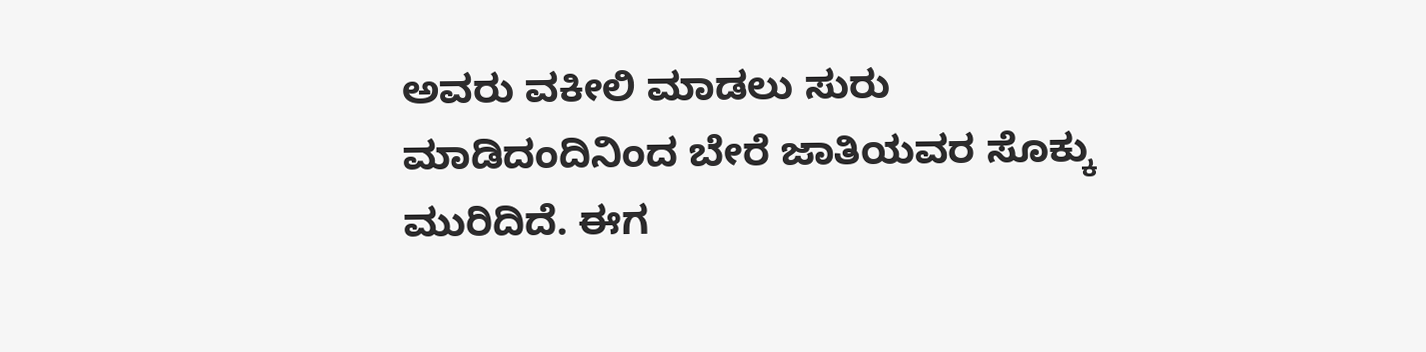ಅವರು ವಕೀಲಿ ಮಾಡಲು ಸುರು ಮಾಡಿದಂದಿನಿಂದ ಬೇರೆ ಜಾತಿಯವರ ಸೊಕ್ಕು ಮುರಿದಿದೆ. ಈಗ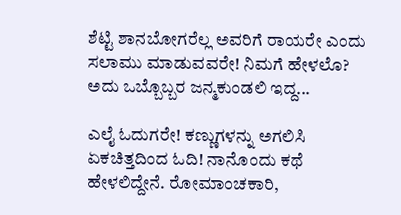ಶೆಟ್ಟಿ ಶಾನಬೋಗರೆಲ್ಲ ಅವರಿಗೆ ರಾಯರೇ ಎಂದು ಸಲಾಮು ಮಾಡುವವರೇ! ನಿಮಗೆ ಹೇಳಲೊ? ಅದು ಒಬ್ಬೊಬ್ಬರ ಜನ್ಮಕುಂಡಲಿ ಇದ್ದ...

ಎಲೈ ಓದುಗರೇ! ಕಣ್ಣುಗಳನ್ನು ಅಗಲಿಸಿ ಏಕಚಿತ್ತದಿಂದ ಓದಿ! ನಾನೊಂದು ಕಥೆ ಹೇಳಲಿದ್ದೇನೆ. ರೋಮಾಂಚಕಾರಿ,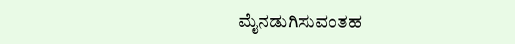ಮೈನಡುಗಿಸುವಂತಹ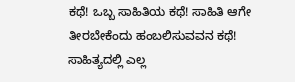ಕಥೆ! ಒಬ್ಬ ಸಾಹಿತಿಯ ಕಥೆ! ಸಾಹಿತಿ ಆಗೇ ತೀರಬೇಕೆಂದು ಹಂಬಲಿಸುವವನ ಕಥೆ! ಸಾಹಿತ್ಯದಲ್ಲಿ ಎಲ್ಲ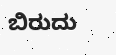ಬಿರುದು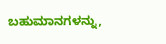ಬಹುಮಾನಗಳನ್ನು,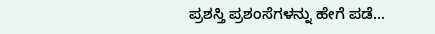ಪ್ರಶಸ್ತಿ ಪ್ರಶಂಸೆಗಳನ್ನು ಹೇಗೆ ಪಡೆ...